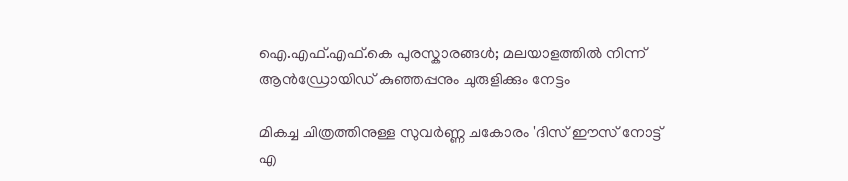ഐ.എഫ്.എഫ്.കെ പുരസ്കാരങ്ങള്‍; മലയാളത്തില്‍ നിന്ന് ആന്‍ഡ്രോയിഡ് കുഞ്ഞപ്പനും ചുരുളിക്കും നേട്ടം

മികച്ച ചിത്രത്തിനുള്ള സുവര്‍ണ്ണ ചകോരം 'ദിസ് ഈസ് നോട്ട് എ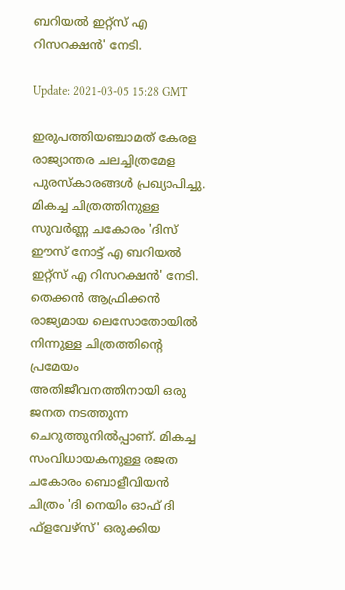ബറിയല്‍ ഇറ്റ്സ് എ റിസറക്ഷന്‍' നേടി.

Update: 2021-03-05 15:28 GMT

ഇരുപത്തിയഞ്ചാമത് കേരള രാജ്യാന്തര ചലച്ചിത്രമേള പുരസ്കാരങ്ങള്‍ പ്രഖ്യാപിച്ചു. മികച്ച ചിത്രത്തിനുള്ള സുവര്‍ണ്ണ ചകോരം 'ദിസ് ഈസ് നോട്ട് എ ബറിയല്‍ ഇറ്റ്സ് എ റിസറക്ഷന്‍' നേടി. തെക്കന്‍ ആഫ്രിക്കന്‍ രാജ്യമായ ലെസോതോയില്‍ നിന്നുള്ള ചിത്രത്തിന്‍റെ പ്രമേയം അതിജീവനത്തിനായി ഒരു ജനത നടത്തുന്ന ചെറുത്തുനില്‍പ്പാണ്. മികച്ച സംവിധായകനുള്ള രജത ചകോരം ബൊളീവിയന്‍ ചിത്രം 'ദി നെയിം ഓഫ് ദി ഫ്ളവേഴ്സ്' ഒരുക്കിയ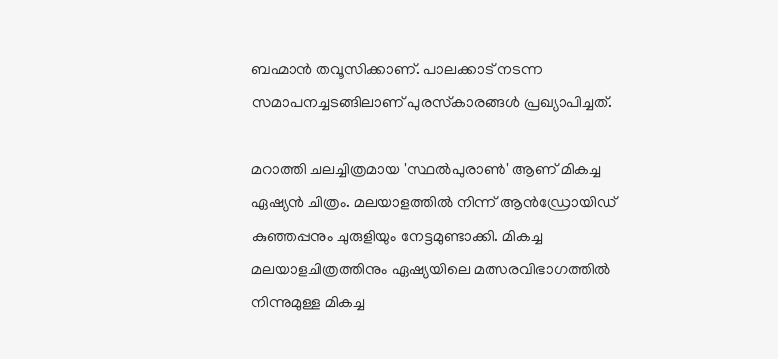ബഹ്മാന്‍ തവൂസിക്കാണ്. പാലക്കാട് നടന്ന സമാപനച്ചടങ്ങിലാണ് പുരസ്‍കാരങ്ങള്‍ പ്രഖ്യാപിച്ചത്.

മറാത്തി ചലച്ചിത്രമായ 'സ്ഥല്‍പുരാണ്‍' ആണ് മികച്ച ഏഷ്യന്‍ ചിത്രം. മലയാളത്തില്‍ നിന്ന് ആന്‍ഡ്രോയിഡ് കുഞ്ഞപ്പനും ചുരുളിയും നേട്ടമുണ്ടാക്കി. മികച്ച മലയാളചിത്രത്തിനും ഏഷ്യയിലെ മത്സരവിഭാഗത്തിൽ നിന്നുമുള്ള മികച്ച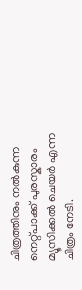ചിത്രത്തിനും നൽകുന്ന നെറ്റ്പാക്ക് പുരസ്കാരം മ്യൂസിക്കൽ ചെയർ എന്ന ചിത്രം നേടി.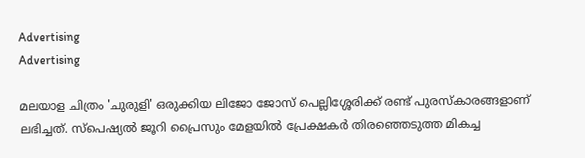Advertising
Advertising

മലയാള ചിത്രം 'ചുരുളി' ഒരുക്കിയ ലിജോ ജോസ് പെല്ലിശ്ശേരിക്ക് രണ്ട് പുരസ്‍കാരങ്ങളാണ് ലഭിച്ചത്. സ്പെഷ്യല്‍ ജൂറി പ്രൈസും മേളയില്‍ പ്രേക്ഷകര്‍ തിരഞ്ഞെടുത്ത മികച്ച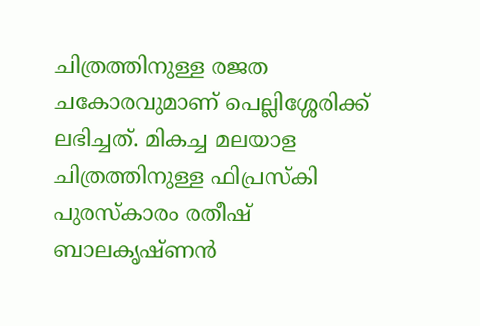ചിത്രത്തിനുള്ള രജത ചകോരവുമാണ് പെല്ലിശ്ശേരിക്ക് ലഭിച്ചത്. മികച്ച മലയാള ചിത്രത്തിനുള്ള ഫിപ്രസ്‍കി പുരസ്‍കാരം രതീഷ് ബാലകൃഷ്‍ണന്‍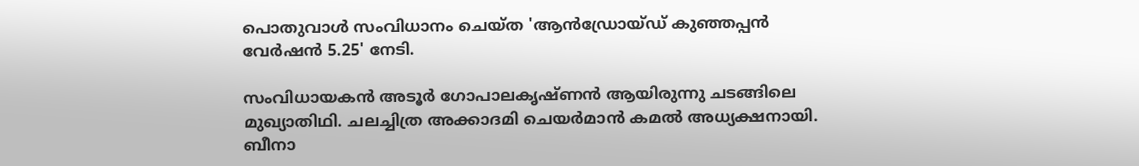പൊതുവാള്‍ സംവിധാനം ചെയ്ത 'ആന്‍ഡ്രോയ്‍ഡ് കുഞ്ഞപ്പന്‍ വേര്‍ഷന്‍ 5.25' നേടി.

സംവിധായകന്‍ അടൂര്‍ ഗോപാലകൃഷ്ണന്‍ ആയിരുന്നു ചടങ്ങിലെ മുഖ്യാതിഥി. ചലച്ചിത്ര അക്കാദമി ചെയര്‍മാന്‍ കമല്‍ അധ്യക്ഷനായി. ബീനാ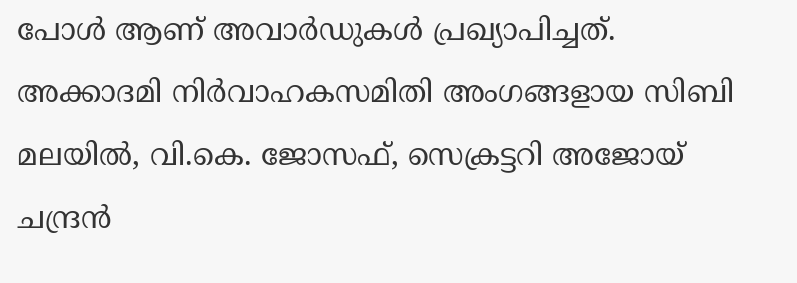പോള്‍ ആണ് അവാര്‍ഡുകള്‍ പ്രഖ്യാപിച്ചത്. അക്കാദമി നിര്‍വാഹകസമിതി അംഗങ്ങളായ സിബി മലയില്‍, വി.കെ. ജോസഫ്, സെക്രട്ടറി അജോയ് ചന്ദ്രന്‍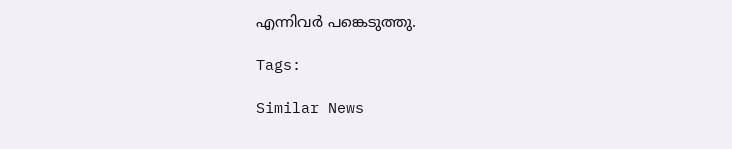എന്നിവര്‍ പങ്കെടുത്തു.

Tags:

Similar News